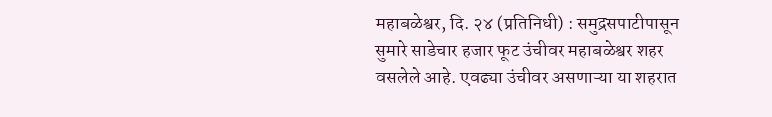महाबळेश्वर, दि. २४ (प्रतिनिधी) : समुद्रसपाटीपासून सुमारे साडेचार हजार फूट उंचीवर महाबळेश्वर शहर वसलेले आहे. एवढ्या उंचीवर असणाऱ्या या शहरात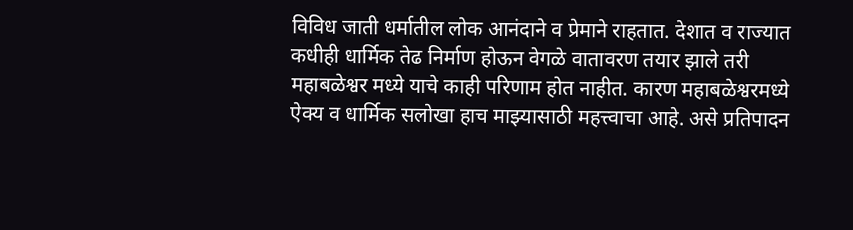विविध जाती धर्मातील लोक आनंदाने व प्रेमाने राहतात. देशात व राज्यात कधीही धार्मिक तेढ निर्माण होऊन वेगळे वातावरण तयार झाले तरी महाबळेश्वर मध्ये याचे काही परिणाम होत नाहीत. कारण महाबळेश्वरमध्ये ऐक्य व धार्मिक सलोखा हाच माझ्यासाठी महत्त्वाचा आहे. असे प्रतिपादन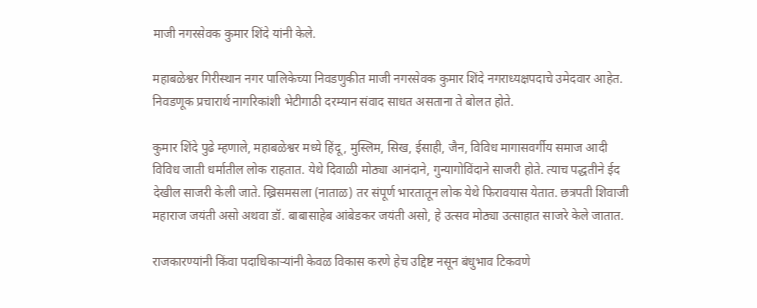माजी नगरसेवक कुमार शिंदे यांनी केले.

महाबळेश्वर गिरीस्थान नगर पालिकेच्या निवडणुकीत माजी नगरसेवक कुमार शिंदे नगराध्यक्षपदाचे उमेदवार आहेत. निवडणूक प्रचारार्थ नागरिकांशी भेटीगाठी दरम्यान संवाद साधत असताना ते बोलत होते.

कुमार शिंदे पुढे म्हणाले, महाबळेश्वर मध्ये हिंदू , मुस्लिम, सिख, ईसाही, जैन, विविध मागासवर्गीय समाज आदी विविध जाती धर्मातील लोक राहतात. येथे दिवाळी मोठ्या आनंदाने, गुन्यागोविंदाने साजरी होते. त्याच पद्धतीने ईद देखील साजरी केली जाते. ख्रिसमसला (नाताळ) तर संपूर्ण भारतातून लोक येथे फिरावयास येतात. छत्रपती शिवाजी महाराज जयंती असो अथवा डॉ. बाबासाहेब आंबेडकर जयंती असो, हे उत्सव मोठ्या उत्साहात साजरे केले जातात.

राजकारण्यांनी किंवा पदाधिकाऱ्यांनी केवळ विकास करणे हेच उद्दिष्ट नसून बंधुभाव टिकवणे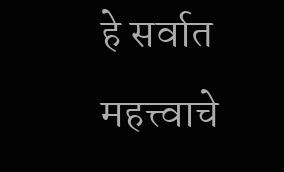हे सर्वात महत्त्वाचे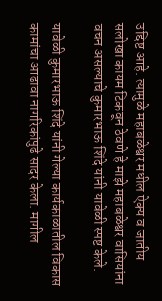उद्दिष्ट आहे. त्यामुळे महाबळेश्वर मधील ऐक्य व जातीय सलोखा कायम टिकवून ठेवणे हे माझे महाबळेश्वर वासियांना वचन असल्याचे कुमारभाऊ शिंदे यांनी यावेळी स्पष्ट केले.

यावेळी कुमारभाऊ शिंदे यांनी गेल्या कार्यकाळातील विकास कामांचा आढावा नागरिकांपुढे सादर केला. मागील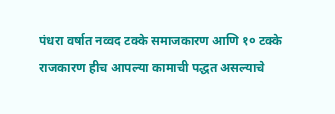पंधरा वर्षात नव्वद टक्के समाजकारण आणि १० टक्के राजकारण हीच आपल्या कामाची पद्धत असल्याचे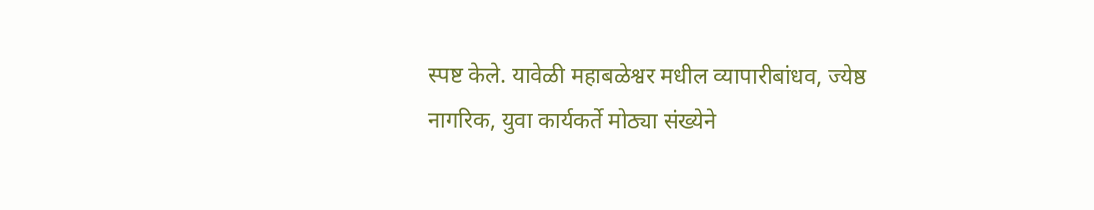स्पष्ट केले. यावेळी महाबळेश्वर मधील व्यापारीबांधव, ज्येष्ठ नागरिक, युवा कार्यकर्ते मोठ्या संख्येने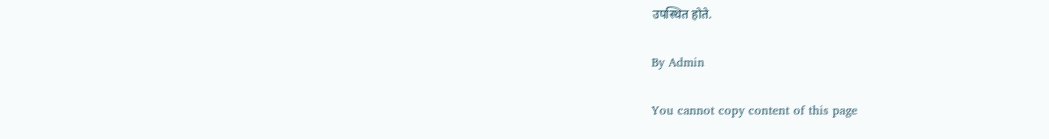उपस्थित होते.

By Admin

You cannot copy content of this page